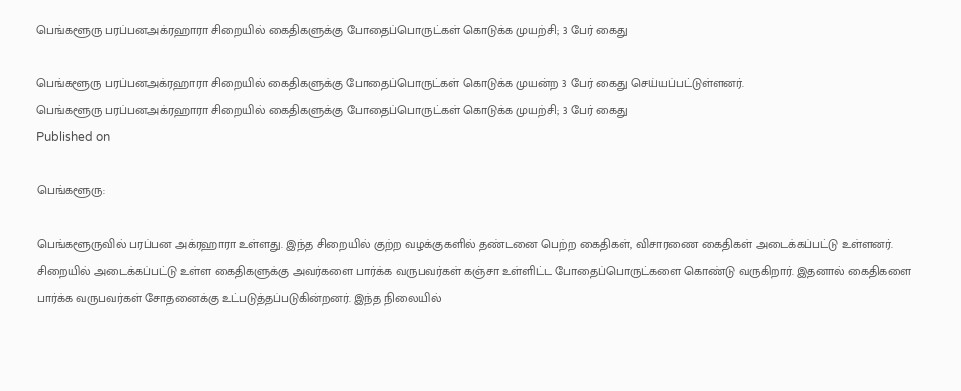பெங்களூரு பரப்பனஅக்ரஹாரா சிறையில் கைதிகளுக்கு போதைப்பொருட்கள் கொடுக்க முயற்சி; 3 பேர் கைது

பெங்களூரு பரப்பனஅக்ரஹாரா சிறையில் கைதிகளுக்கு போதைப்பொருட்கள் கொடுக்க முயன்ற 3 பேர் கைது செய்யப்பட்டுள்ளனர்.
பெங்களூரு பரப்பனஅக்ரஹாரா சிறையில் கைதிகளுக்கு போதைப்பொருட்கள் கொடுக்க முயற்சி; 3 பேர் கைது
Published on

பெங்களூரு:

பெங்களூருவில் பரப்பன அக்ரஹாரா உள்ளது. இந்த சிறையில் குற்ற வழக்குகளில் தண்டனை பெற்ற கைதிகள், விசாரணை கைதிகள் அடைக்கப்பட்டு உள்ளனர். சிறையில் அடைக்கப்பட்டு உள்ள கைதிகளுக்கு அவர்களை பார்க்க வருபவர்கள் கஞ்சா உள்ளிட்ட போதைப்பொருட்களை கொண்டு வருகிறார். இதனால் கைதிகளை பார்க்க வருபவர்கள் சோதனைக்கு உட்படுத்தப்படுகின்றனர். இந்த நிலையில்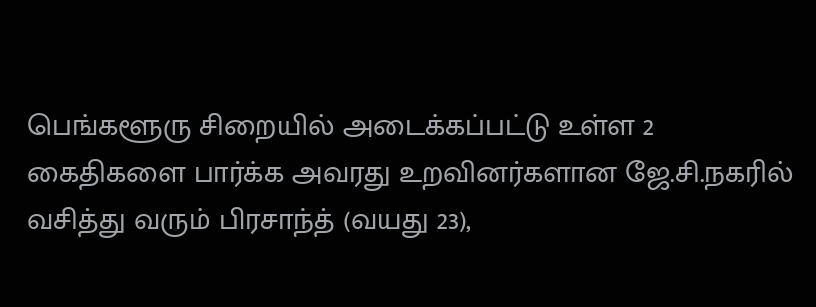பெங்களூரு சிறையில் அடைக்கப்பட்டு உள்ள 2 கைதிகளை பார்க்க அவரது உறவினர்களான ஜே.சி.நகரில் வசித்து வரும் பிரசாந்த் (வயது 23),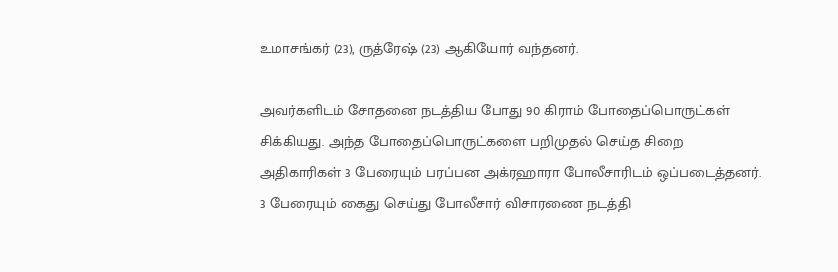உமாசங்கர் (23), ருத்ரேஷ் (23) ஆகியோர் வந்தனர்.

அவர்களிடம் சோதனை நடத்திய போது 90 கிராம் போதைப்பொருட்கள் சிக்கியது. அந்த போதைப்பொருட்களை பறிமுதல் செய்த சிறை அதிகாரிகள் 3 பேரையும் பரப்பன அக்ரஹாரா போலீசாரிடம் ஒப்படைத்தனர். 3 பேரையும் கைது செய்து போலீசார் விசாரணை நடத்தி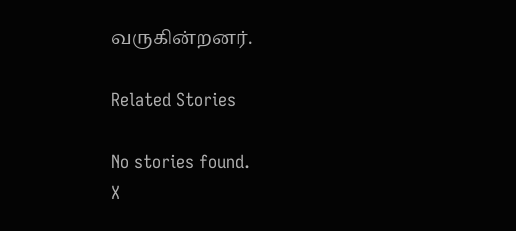வருகின்றனர்.

Related Stories

No stories found.
X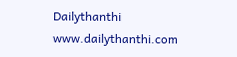Dailythanthi
www.dailythanthi.com